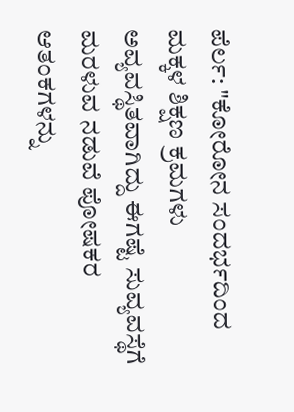ಪೆರ್ಲ: "ಕೋರೋನ ಸಂದರ್ಭದಿಂದ ಮಕ್ಕಳ ಶಿಕ್ಷಣ ಕ್ರಮಗಳು ಅವ್ಯವಸ್ಥಿತವಾಗಿದ್ದು ಈಗಷ್ಟೆ ಸುವ್ಯವಸ್ಥೆಗೆ ಮರಳುವ ನಡುವೆ ಪೋಷಕರ ಆತಂಕಗಳನ್ನು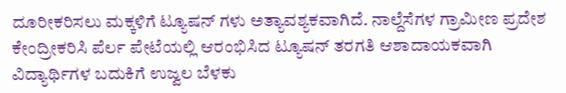ದೂರೀಕರಿಸಲು ಮಕ್ಕಳಿಗೆ ಟ್ಯೂಷನ್ ಗಳು ಅತ್ಯಾವಶ್ಯಕವಾಗಿದೆ. ನಾಲ್ದೆಸೆಗಳ ಗ್ರಾಮೀಣ ಪ್ರದೇಶ ಕೇಂದ್ರೀಕರಿಸಿ ಪೆರ್ಲ ಪೇಟೆಯಲ್ಲಿ ಆರಂಭಿಸಿದ ಟ್ಯೂಷನ್ ತರಗತಿ ಆಶಾದಾಯಕವಾಗಿ ವಿದ್ಯಾರ್ಥಿಗಳ ಬದುಕಿಗೆ ಉಜ್ವಲ ಬೆಳಕು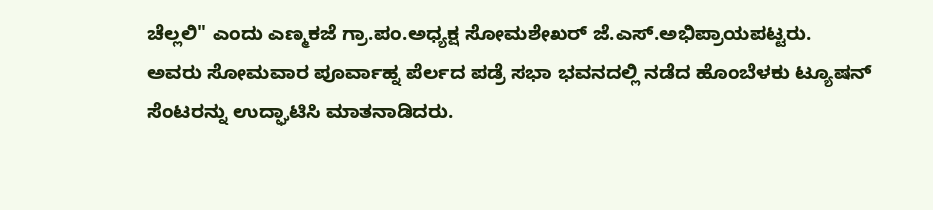ಚೆಲ್ಲಲಿ" ಎಂದು ಎಣ್ಮಕಜೆ ಗ್ರಾ.ಪಂ.ಅಧ್ಯಕ್ಷ ಸೋಮಶೇಖರ್ ಜೆ.ಎಸ್.ಅಭಿಪ್ರಾಯಪಟ್ಟರು.
ಅವರು ಸೋಮವಾರ ಪೂರ್ವಾಹ್ನ ಪೆರ್ಲದ ಪಡ್ರೆ ಸಭಾ ಭವನದಲ್ಲಿ ನಡೆದ ಹೊಂಬೆಳಕು ಟ್ಯೂಷನ್ ಸೆಂಟರನ್ನು ಉದ್ಘಾಟಿಸಿ ಮಾತನಾಡಿದರು.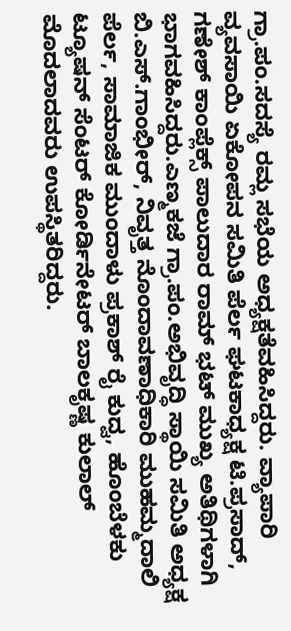ಗ್ರಾ.ಪಂ.ಸದಸ್ಯೆ ರಮ್ಲ ಸಭೆಯ ಅಧ್ಯಕ್ಷತೆವಹಿಸಿದ್ದರು. ವ್ಯಾಪಾರಿ ವ್ಯವಸಾಯಿ ಏಕೋಪನ ಸಮಿತಿ ಪೆರ್ಲ ಘಟಕಾಧ್ಯಕ್ಷ ಟಿ.ಪ್ರಸಾದ್, ಗಣೇಶ್ ಕಾಂಪ್ಲೆಕ್ಸ್ ಪಾಲುದಾರ ರಾಮ್ ಭಟ್ ಮುಖ್ಯ ಅತಿಥಿಗಳಾಗಿ ಭಾಗವಹಿಸಿದ್ದರು.ಎಣ್ಮಕಜೆ ಗ್ರಾ.ಪಂ.ಅಭಿವೃದ್ಧಿ ಸ್ಥಾಯಿ ಸಮಿತಿ ಅಧ್ಯಕ್ಷ ಬಿ.ಎಸ್.ಗಾಂಭೀರ್, ನಿವೃತ್ತ ನೊಂದಾವಣಾಧಿಕಾರಿ ಮುಹಮ್ಮದಾಲಿ ಪೆರ್ಲ, ಸಾಮಾಜಿಕ ಮುಂದಾಳು ಪ್ರಕಾಶ್ ರೈ ಕುದ್ವ, ಹೊಂಬೆಳಕು ಟ್ಯೂಷನ್ ಸೆಂಟರ್ ಕೋರ್ಡಿನೇಟರ್ ಬಾಲಕೃಷ್ಣ ಕುಲಾಲ್ ಮೊದಲಾದವರು ಉಪಸ್ಥಿತರಿದ್ದರು.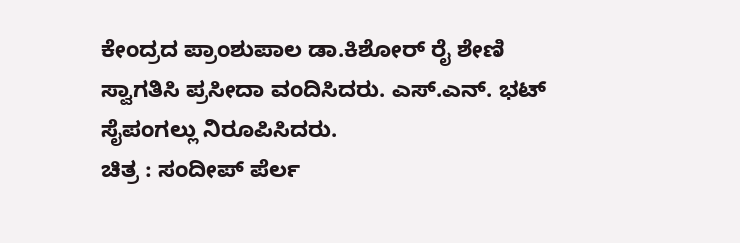ಕೇಂದ್ರದ ಪ್ರಾಂಶುಪಾಲ ಡಾ.ಕಿಶೋರ್ ರೈ ಶೇಣಿ ಸ್ವಾಗತಿಸಿ ಪ್ರಸೀದಾ ವಂದಿಸಿದರು. ಎಸ್.ಎನ್. ಭಟ್ ಸೈಪಂಗಲ್ಲು ನಿರೂಪಿಸಿದರು.
ಚಿತ್ರ : ಸಂದೀಪ್ ಪೆರ್ಲ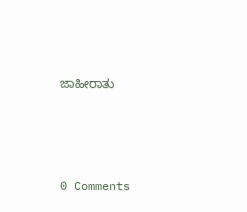ಜಾಹೀರಾತು




0 Comments